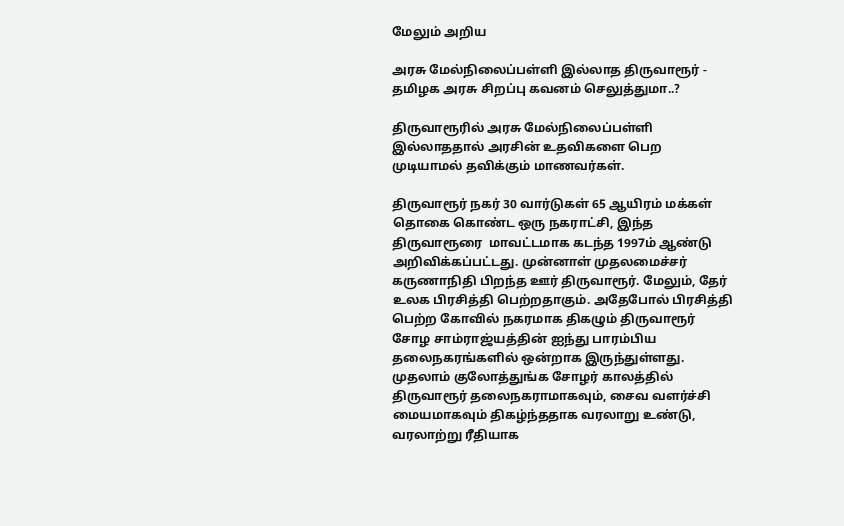மேலும் அறிய

அரசு மேல்நிலைப்பள்ளி இல்லாத திருவாரூர் - தமிழக அரசு சிறப்பு கவனம் செலுத்துமா..?

திருவாரூரில் அரசு மேல்நிலைப்பள்ளி இல்லாததால் அரசின் உதவிகளை பெற முடியாமல் தவிக்கும் மாணவர்கள்.

திருவாரூர் நகர் 30 வார்டுகள் 65 ஆயிரம் மக்கள் தொகை கொண்ட ஒரு நகராட்சி, இந்த திருவாரூரை  மாவட்டமாக கடந்த 1997ம் ஆண்டு அறிவிக்கப்பட்டது. முன்னாள் முதலமைச்சர் கருணாநிதி பிறந்த ஊர் திருவாரூர். மேலும், தேர் உலக பிரசித்தி பெற்றதாகும். அதேபோல் பிரசித்தி பெற்ற கோவில் நகரமாக திகழும் திருவாரூர் சோழ சாம்ராஜ்யத்தின் ஐந்து பாரம்பிய தலைநகரங்களில் ஒன்றாக இருந்துள்ளது. முதலாம் குலோத்துங்க சோழர் காலத்தில் திருவாரூர் தலைநகராமாகவும், சைவ வளர்ச்சி மையமாகவும் திகழ்ந்ததாக வரலாறு உண்டு, வரலாற்று ரீதியாக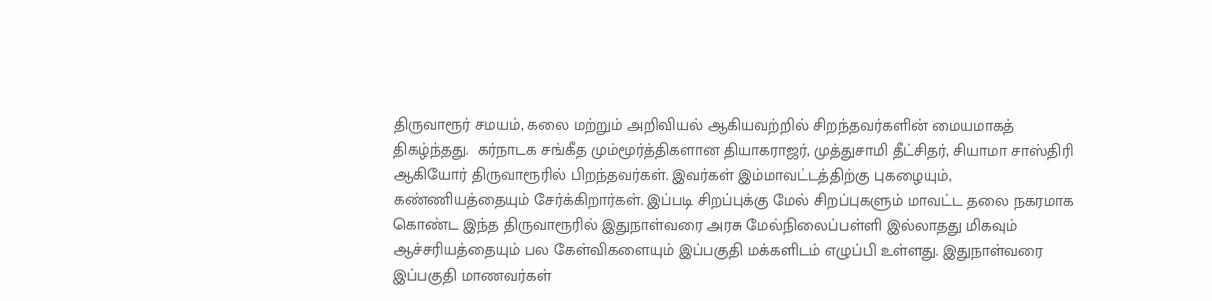திருவாரூர் சமயம், கலை மற்றும் அறிவியல் ஆகியவற்றில் சிறந்தவர்களின் மையமாகத் திகழ்ந்தது.  கர்நாடக சங்கீத மும்மூர்த்திகளான தியாகராஜர், முத்துசாமி தீட்சிதர், சியாமா சாஸ்திரி ஆகியோர் திருவாரூரில் பிறந்தவர்கள். இவர்கள் இம்மாவட்டத்திற்கு புகழையும், கண்ணியத்தையும் சேர்க்கிறார்கள். இப்படி சிறப்புக்கு மேல் சிறப்புகளும் மாவட்ட தலை நகரமாக கொண்ட இந்த திருவாரூரில் இதுநாள்வரை அரசு மேல்நிலைப்பள்ளி இல்லாதது மிகவும் ஆச்சரியத்தையும் பல கேள்விகளையும் இப்பகுதி மக்களிடம் எழுப்பி உள்ளது. இதுநாள்வரை இப்பகுதி மாணவர்கள்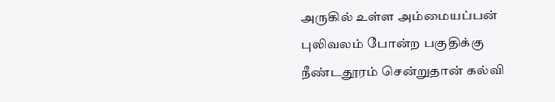அருகில் உள்ள அம்மையப்பன்  புலிவலம் போன்ற பகுதிக்கு நீண்டதூரம் சென்றுதான் கல்வி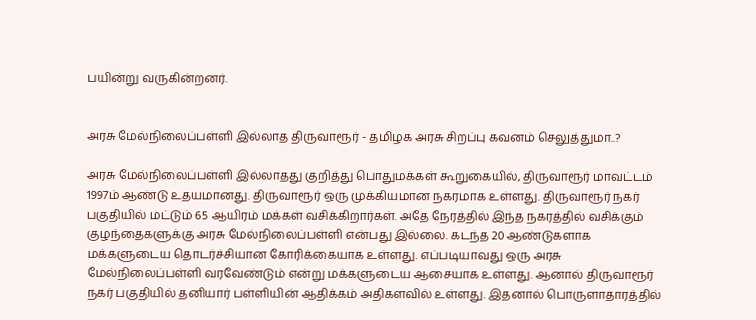பயின்று வருகின்றனர்.


அரசு மேல்நிலைப்பள்ளி இல்லாத திருவாரூர் - தமிழக அரசு சிறப்பு கவனம் செலுத்துமா..?

அரசு மேல்நிலைப்பள்ளி இல்லாதது குறித்து பொதுமக்கள் கூறுகையில், திருவாரூர் மாவட்டம் 1997ம் ஆண்டு உதயமானது. திருவாரூர் ஒரு முக்கியமான நகரமாக உள்ளது. திருவாரூர் நகர் பகுதியில் மட்டும் 65 ஆயிரம் மக்கள் வசிக்கிறார்கள். அதே நேரத்தில் இந்த நகரத்தில் வசிக்கும் குழந்தைகளுக்கு அரசு மேல்நிலைப்பள்ளி என்பது இல்லை. கடந்த 20 ஆண்டுகளாக மக்களுடைய தொடர்ச்சியான கோரிக்கையாக உள்ளது. எப்படியாவது ஒரு அரசு மேல்நிலைப்பள்ளி வரவேண்டும் என்று மக்களுடைய ஆசையாக உள்ளது. ஆனால் திருவாரூர் நகர் பகுதியில் தனியார் பள்ளியின் ஆதிக்கம் அதிகளவில் உள்ளது. இதனால் பொருளாதாரத்தில்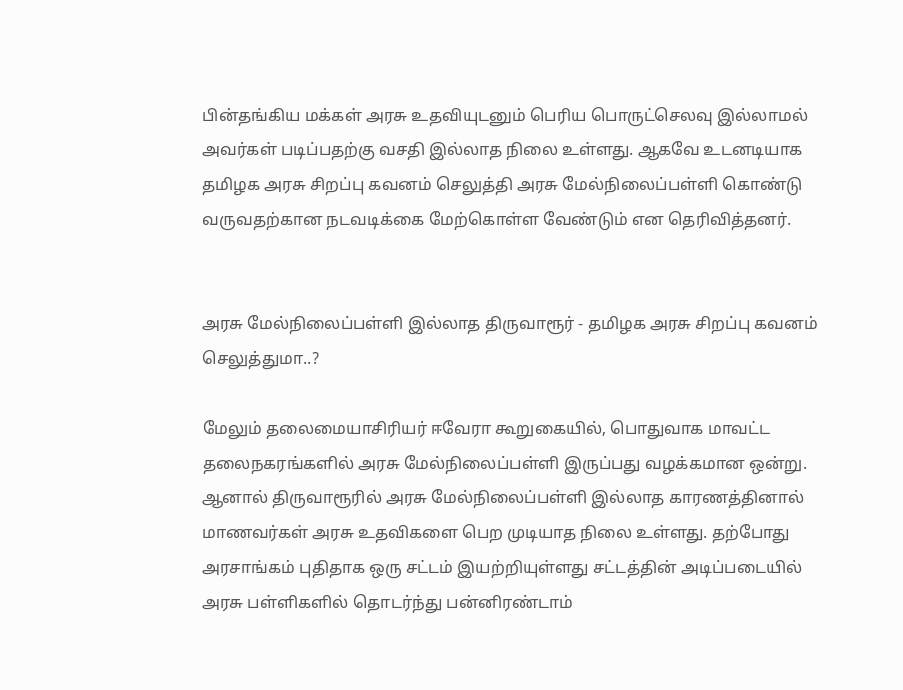பின்தங்கிய மக்கள் அரசு உதவியுடனும் பெரிய பொருட்செலவு இல்லாமல் அவர்கள் படிப்பதற்கு வசதி இல்லாத நிலை உள்ளது. ஆகவே உடனடியாக தமிழக அரசு சிறப்பு கவனம் செலுத்தி அரசு மேல்நிலைப்பள்ளி கொண்டு வருவதற்கான நடவடிக்கை மேற்கொள்ள வேண்டும் என தெரிவித்தனர்.


அரசு மேல்நிலைப்பள்ளி இல்லாத திருவாரூர் - தமிழக அரசு சிறப்பு கவனம் செலுத்துமா..?

மேலும் தலைமையாசிரியர் ஈவேரா கூறுகையில், பொதுவாக மாவட்ட தலைநகரங்களில் அரசு மேல்நிலைப்பள்ளி இருப்பது வழக்கமான ஒன்று. ஆனால் திருவாரூரில் அரசு மேல்நிலைப்பள்ளி இல்லாத காரணத்தினால் மாணவர்கள் அரசு உதவிகளை பெற முடியாத நிலை உள்ளது. தற்போது அரசாங்கம் புதிதாக ஒரு சட்டம் இயற்றியுள்ளது சட்டத்தின் அடிப்படையில் அரசு பள்ளிகளில் தொடர்ந்து பன்னிரண்டாம்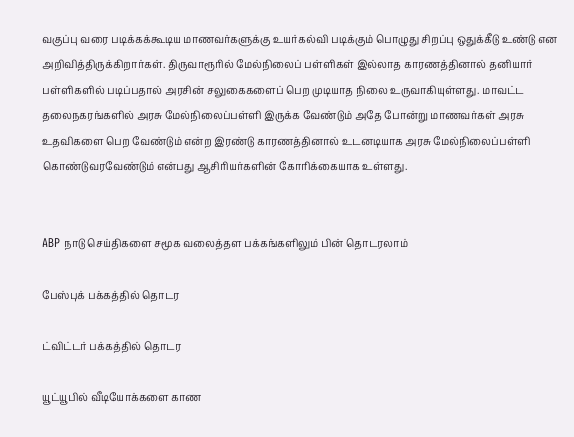வகுப்பு வரை படிக்கக்கூடிய மாணவர்களுக்கு உயர்கல்வி படிக்கும் பொழுது சிறப்பு ஒதுக்கீடு உண்டு என அறிவித்திருக்கிறார்கள். திருவாரூரில் மேல்நிலைப் பள்ளிகள் இல்லாத காரணத்தினால் தனியார் பள்ளிகளில் படிப்பதால் அரசின் சலுகைகளைப் பெற முடியாத நிலை உருவாகியுள்ளது. மாவட்ட தலைநகரங்களில் அரசு மேல்நிலைப்பள்ளி இருக்க வேண்டும் அதே போன்று மாணவர்கள் அரசு உதவிகளை பெற வேண்டும் என்ற இரண்டு காரணத்தினால் உடனடியாக அரசு மேல்நிலைப்பள்ளி கொண்டுவரவேண்டும் என்பது ஆசிரியர்களின் கோரிக்கையாக உள்ளது.


ABP நாடு செய்திகளை சமூக வலைத்தள பக்கங்களிலும் பின் தொடரலாம்

பேஸ்புக் பக்கத்தில் தொடர

ட்விட்டர் பக்கத்தில் தொடர

யூட்யூபில் வீடியோக்களை காண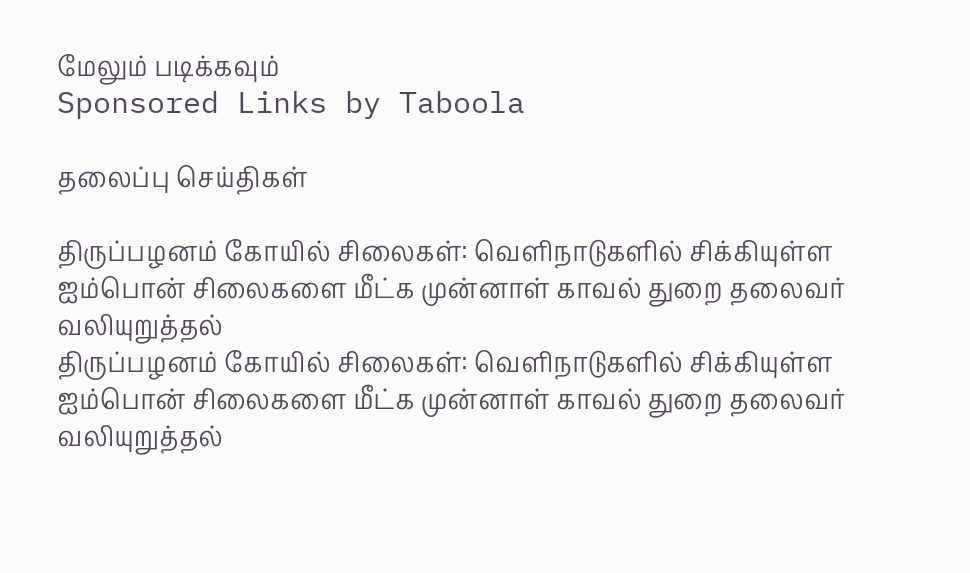மேலும் படிக்கவும்
Sponsored Links by Taboola

தலைப்பு செய்திகள்

திருப்பழனம் கோயில் சிலைகள்: வெளிநாடுகளில் சிக்கியுள்ள ஐம்பொன் சிலைகளை மீட்க முன்னாள் காவல் துறை தலைவர் வலியுறுத்தல்
திருப்பழனம் கோயில் சிலைகள்: வெளிநாடுகளில் சிக்கியுள்ள ஐம்பொன் சிலைகளை மீட்க முன்னாள் காவல் துறை தலைவர் வலியுறுத்தல்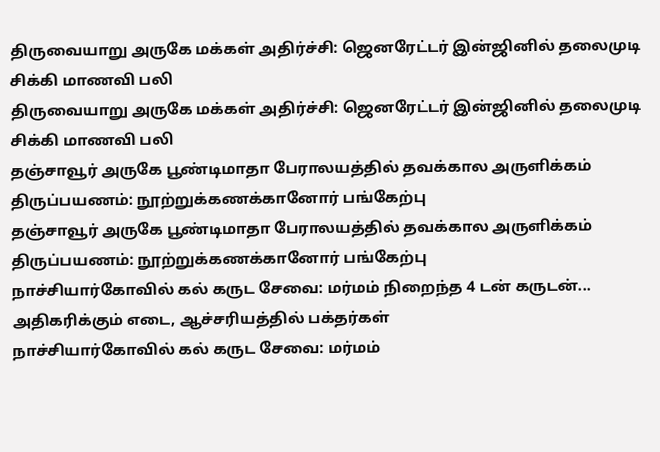திருவையாறு அருகே மக்கள் அதிர்ச்சி: ஜெனரேட்டர் இன்ஜினில் தலைமுடி சிக்கி மாணவி பலி
திருவையாறு அருகே மக்கள் அதிர்ச்சி: ஜெனரேட்டர் இன்ஜினில் தலைமுடி சிக்கி மாணவி பலி
தஞ்சாவூர் அருகே பூண்டிமாதா பேராலயத்தில் தவக்கால அருளிக்கம் திருப்பயணம்: நூற்றுக்கணக்கானோர் பங்கேற்பு
தஞ்சாவூர் அருகே பூண்டிமாதா பேராலயத்தில் தவக்கால அருளிக்கம் திருப்பயணம்: நூற்றுக்கணக்கானோர் பங்கேற்பு
நாச்சியார்கோவில் கல் கருட சேவை: மர்மம் நிறைந்த 4 டன் கருடன்... அதிகரிக்கும் எடை, ஆச்சரியத்தில் பக்தர்கள்
நாச்சியார்கோவில் கல் கருட சேவை: மர்மம்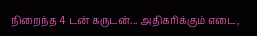நிறைந்த 4 டன் கருடன்... அதிகரிக்கும் எடை,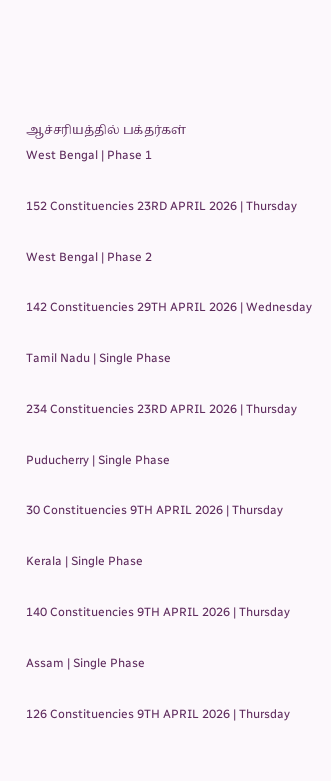ஆச்சரியத்தில் பக்தர்கள்
West Bengal | Phase 1

152 Constituencies 23RD APRIL 2026 | Thursday

West Bengal | Phase 2

142 Constituencies 29TH APRIL 2026 | Wednesday

Tamil Nadu | Single Phase

234 Constituencies 23RD APRIL 2026 | Thursday

Puducherry | Single Phase

30 Constituencies 9TH APRIL 2026 | Thursday

Kerala | Single Phase

140 Constituencies 9TH APRIL 2026 | Thursday

Assam | Single Phase

126 Constituencies 9TH APRIL 2026 | Thursday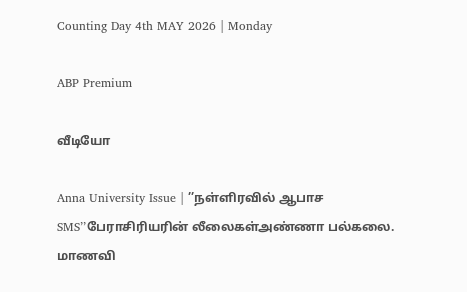Counting Day 4th MAY 2026 | Monday

ABP Premium

வீடியோ

Anna University Issue | ’’நள்ளிரவில் ஆபாச SMS’’பேராசிரியரின் லீலைகள்அண்ணா பல்கலை. மாணவி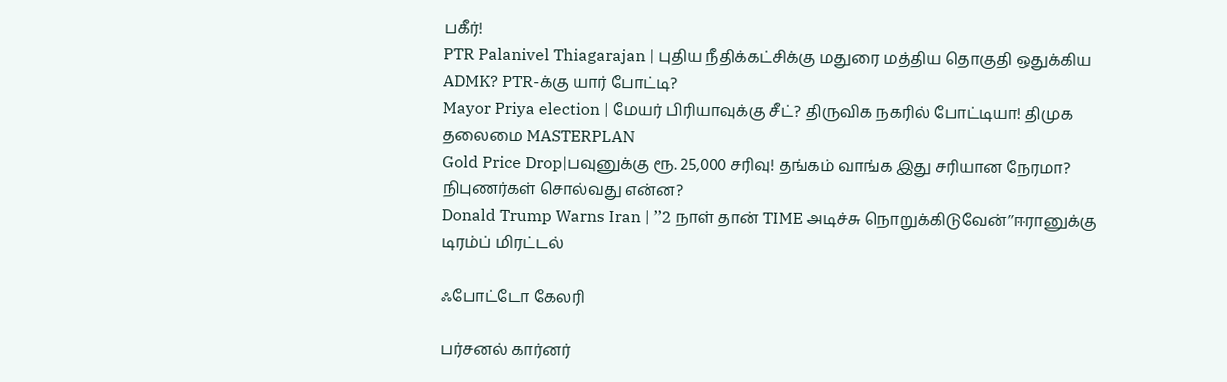பகீர்!
PTR Palanivel Thiagarajan | புதிய நீதிக்கட்சிக்கு மதுரை மத்திய தொகுதி ஒதுக்கிய ADMK? PTR-க்கு யார் போட்டி?
Mayor Priya election | மேயர் பிரியாவுக்கு சீட்? திருவிக நகரில் போட்டியா! திமுக தலைமை MASTERPLAN
Gold Price Drop|பவுனுக்கு ரூ. 25,000 சரிவு! தங்கம் வாங்க இது சரியான நேரமா? நிபுணர்கள் சொல்வது என்ன?
Donald Trump Warns Iran | ’’2 நாள் தான் TIME அடிச்சு நொறுக்கிடுவேன்’’ஈரானுக்கு டிரம்ப் மிரட்டல்

ஃபோட்டோ கேலரி

பர்சனல் கார்னர்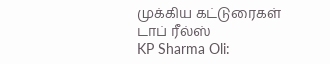முக்கிய கட்டுரைகள்
டாப் ரீல்ஸ்
KP Sharma Oli: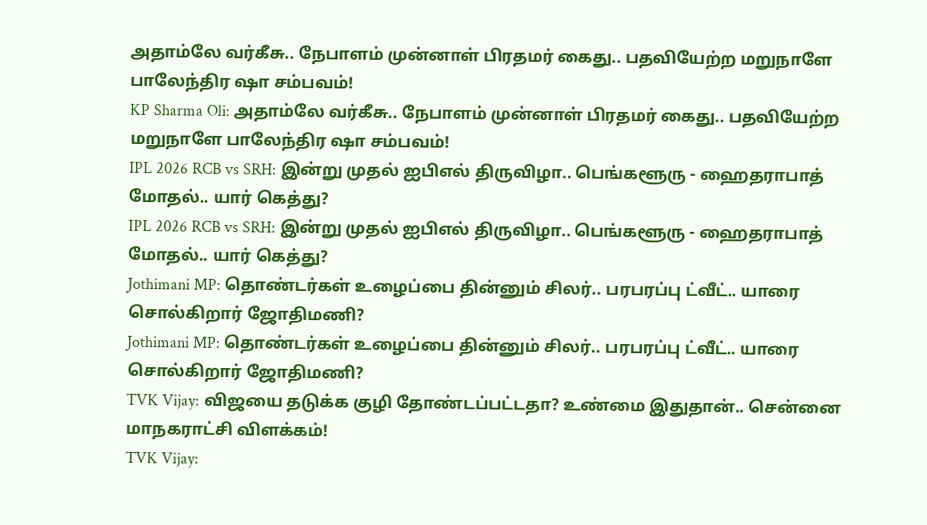அதாம்லே வர்கீசு.. நேபாளம் முன்னாள் பிரதமர் கைது.. பதவியேற்ற மறுநாளே பாலேந்திர ஷா சம்பவம்!
KP Sharma Oli: அதாம்லே வர்கீசு.. நேபாளம் முன்னாள் பிரதமர் கைது.. பதவியேற்ற மறுநாளே பாலேந்திர ஷா சம்பவம்!
IPL 2026 RCB vs SRH: இன்று முதல் ஐபிஎல் திருவிழா.. பெங்களூரு - ஹைதராபாத் மோதல்.. யார் கெத்து?
IPL 2026 RCB vs SRH: இன்று முதல் ஐபிஎல் திருவிழா.. பெங்களூரு - ஹைதராபாத் மோதல்.. யார் கெத்து?
Jothimani MP: தொண்டர்கள் உழைப்பை தின்னும் சிலர்.. பரபரப்பு ட்வீட்.. யாரை சொல்கிறார் ஜோதிமணி?
Jothimani MP: தொண்டர்கள் உழைப்பை தின்னும் சிலர்.. பரபரப்பு ட்வீட்.. யாரை சொல்கிறார் ஜோதிமணி?
TVK Vijay: விஜயை தடுக்க குழி தோண்டப்பட்டதா? உண்மை இதுதான்.. சென்னை மாநகராட்சி விளக்கம்!
TVK Vijay: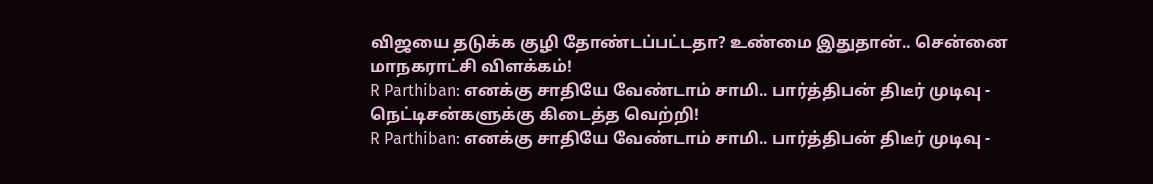விஜயை தடுக்க குழி தோண்டப்பட்டதா? உண்மை இதுதான்.. சென்னை மாநகராட்சி விளக்கம்!
R Parthiban: எனக்கு சாதியே வேண்டாம் சாமி.. பார்த்திபன் திடீர் முடிவு - நெட்டிசன்களுக்கு கிடைத்த வெற்றி!
R Parthiban: எனக்கு சாதியே வேண்டாம் சாமி.. பார்த்திபன் திடீர் முடிவு -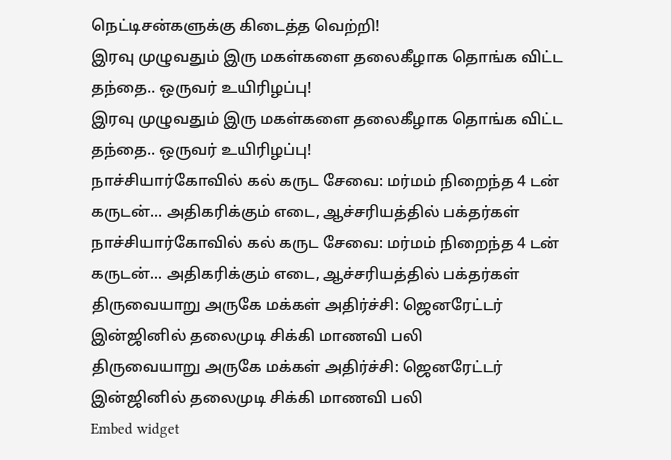நெட்டிசன்களுக்கு கிடைத்த வெற்றி!
இரவு முழுவதும் இரு மகள்களை தலைகீழாக தொங்க விட்ட தந்தை.. ஒருவர் உயிரிழப்பு!
இரவு முழுவதும் இரு மகள்களை தலைகீழாக தொங்க விட்ட தந்தை.. ஒருவர் உயிரிழப்பு!
நாச்சியார்கோவில் கல் கருட சேவை: மர்மம் நிறைந்த 4 டன் கருடன்... அதிகரிக்கும் எடை, ஆச்சரியத்தில் பக்தர்கள்
நாச்சியார்கோவில் கல் கருட சேவை: மர்மம் நிறைந்த 4 டன் கருடன்... அதிகரிக்கும் எடை, ஆச்சரியத்தில் பக்தர்கள்
திருவையாறு அருகே மக்கள் அதிர்ச்சி: ஜெனரேட்டர் இன்ஜினில் தலைமுடி சிக்கி மாணவி பலி
திருவையாறு அருகே மக்கள் அதிர்ச்சி: ஜெனரேட்டர் இன்ஜினில் தலைமுடி சிக்கி மாணவி பலி
Embed widget